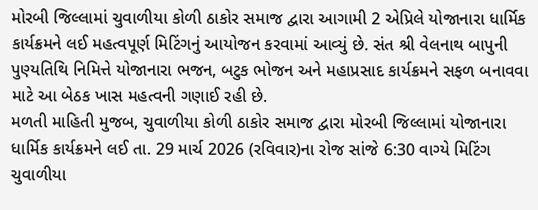મોરબી જિલ્લામાં ચુવાળીયા કોળી ઠાકોર સમાજ દ્વારા આગામી 2 એપ્રિલે યોજાનારા ધાર્મિક કાર્યક્રમને લઈ મહત્વપૂર્ણ મિટિંગનું આયોજન કરવામાં આવ્યું છે. સંત શ્રી વેલનાથ બાપુની પુણ્યતિથિ નિમિત્તે યોજાનારા ભજન, બટુક ભોજન અને મહાપ્રસાદ કાર્યક્રમને સફળ બનાવવા માટે આ બેઠક ખાસ મહત્વની ગણાઈ રહી છે.
મળતી માહિતી મુજબ, ચુવાળીયા કોળી ઠાકોર સમાજ દ્વારા મોરબી જિલ્લામાં યોજાનારા ધાર્મિક કાર્યક્રમને લઈ તા. 29 માર્ચ 2026 (રવિવાર)ના રોજ સાંજે 6:30 વાગ્યે મિટિંગ ચુવાળીયા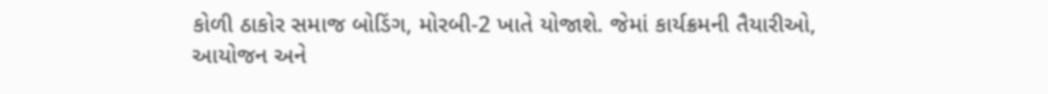કોળી ઠાકોર સમાજ બોડિંગ, મોરબી-2 ખાતે યોજાશે. જેમાં કાર્યક્રમની તૈયારીઓ, આયોજન અને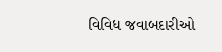વિવિધ જવાબદારીઓ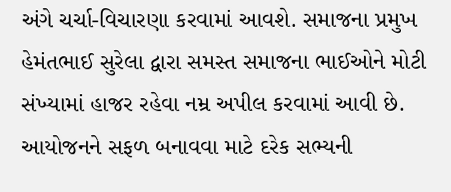અંગે ચર્ચા-વિચારણા કરવામાં આવશે. સમાજના પ્રમુખ હેમંતભાઈ સુરેલા દ્વારા સમસ્ત સમાજના ભાઈઓને મોટી સંખ્યામાં હાજર રહેવા નમ્ર અપીલ કરવામાં આવી છે. આયોજનને સફળ બનાવવા માટે દરેક સભ્યની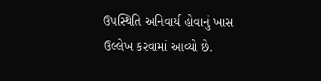ઉપસ્થિતિ અનિવાર્ય હોવાનું ખાસ ઉલ્લેખ કરવામાં આવ્યો છે.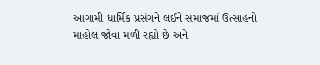આગામી ધાર્મિક પ્રસંગને લઈને સમાજમાં ઉત્સાહનો માહોલ જોવા મળી રહ્યો છે અને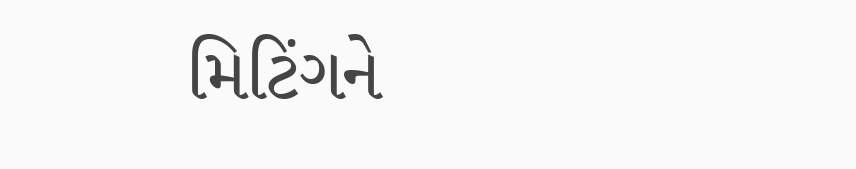મિટિંગને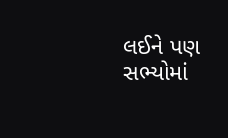લઈને પણ સભ્યોમાં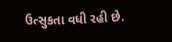ઉત્સુકતા વધી રહી છે.